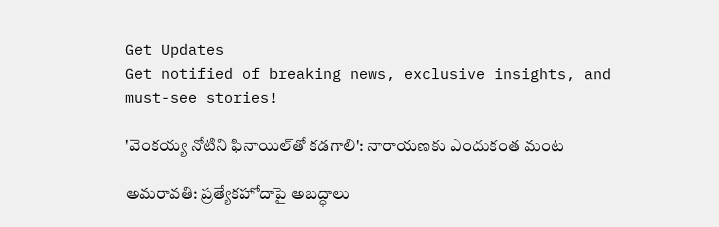Get Updates
Get notified of breaking news, exclusive insights, and must-see stories!

'వెంకయ్య నోటిని ఫినాయిల్‌తో కడగాలి': నారాయణకు ఎందుకంత మంట

అమరావతి: ప్రత్యేకహోదాపై అబద్ధాలు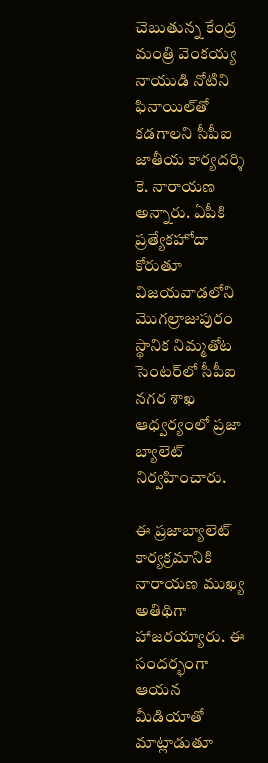చెబుతున్న కేంద్ర మంత్రి వెంకయ్య నాయుడి నోటిని ఫినాయిల్‌తో కడగాలని సీపీఐ జాతీయ కార్యదర్శి కె. నారాయణ అన్నారు. ఏపీకి ప్రత్యేకహోదా కోరుతూ విజయవాడలోని మొగల్రాజుపురం స్థానిక నిమ్మతోట సెంటర్‌లో సీపీఐ నగర శాఖ ఆధ్వర్యంలో ప్రజా బ్యాలెట్‌ నిర్వహించారు.

ఈ ప్రజాబ్యాలెట్ కార్యక్రమానికి నారాయణ ముఖ్య అతిథిగా హాజరయ్యారు. ఈ సందర్భంగా ఆయన మీడియాతో మాట్లాడుతూ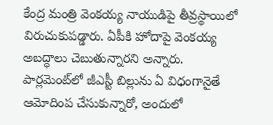కేంద్ర మంత్రి వెంకయ్య నాయుడిపై తీవ్రస్థాయిలో విరుచుకుపడ్డారు. ఏపీకి హోదాపై వెంకయ్య అబద్ధాలు చెబుతున్నారని అన్నారు. పార్లమెంట్‌లో జీఎస్టీ బిల్లును ఏ విధంగానైతే ఆమోదింప చేసుకున్నారో, అందులో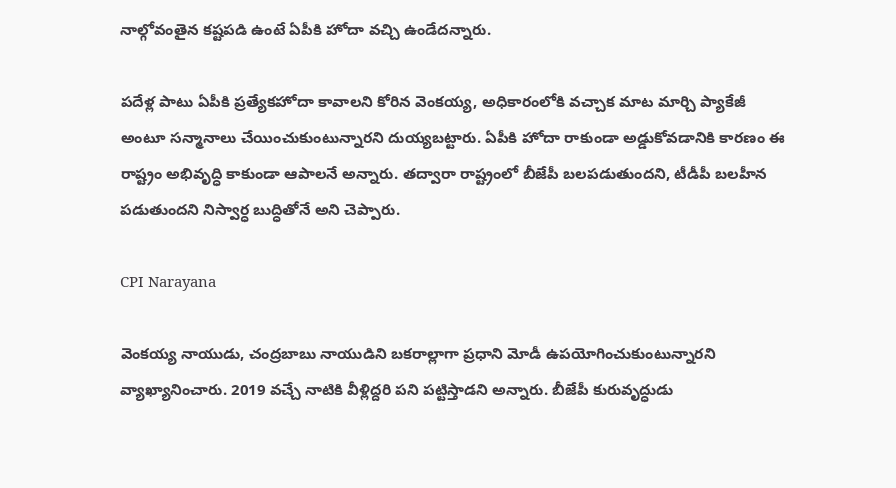నాల్గోవంతైన కష్టపడి ఉంటే ఏపీకి హోదా వచ్చి ఉండేదన్నారు.

పదేళ్ల పాటు ఏపీకి ప్రత్యేకహోదా కావాలని కోరిన వెంకయ్య, అధికారంలోకి వచ్చాక మాట మార్చి ప్యాకేజీ అంటూ సన్మానాలు చేయించుకుంటున్నారని దుయ్యబట్టారు. ఏపీకి హోదా రాకుండా అడ్డుకోవడానికి కారణం ఈ రాష్ట్రం అభివృద్ధి కాకుండా ఆపాలనే అన్నారు. తద్వారా రాష్ట్రంలో బీజేపీ బలపడుతుందని, టీడీపీ బలహీన పడుతుందని నిస్వార్ధ బుద్ధితోనే అని చెప్పారు.

CPI Narayana

వెంకయ్య నాయుడు, చంద్రబాబు నాయుడిని బకరాల్లాగా ప్రధాని మోడీ ఉపయోగించుకుంటున్నారని వ్యాఖ్యానించారు. 2019 వచ్చే నాటికి వీళ్లిద్దరి పని పట్టిస్తాడని అన్నారు. బీజేపీ కురువృద్ధుడు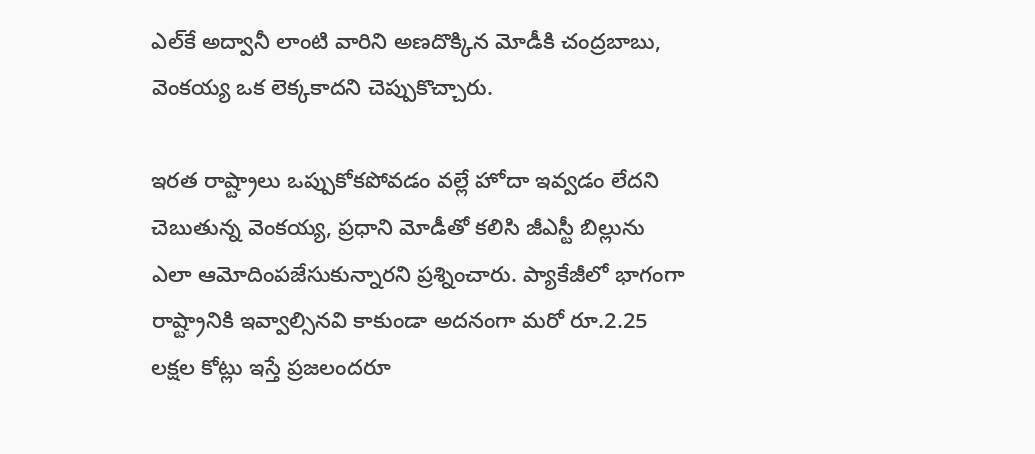ఎల్‌కే అద్వానీ లాంటి వారిని అణదొక్కిన మోడీకి చంద్రబాబు, వెంకయ్య ఒక లెక్కకాదని చెప్పుకొచ్చారు.

ఇరత రాష్ట్రాలు ఒప్పుకోకపోవడం వల్లే హోదా ఇవ్వడం లేదని చెబుతున్న వెంకయ్య, ప్రధాని మోడీతో కలిసి జీఎస్టీ బిల్లును ఎలా ఆమోదింపజేసుకున్నారని ప్రశ్నించారు. ప్యాకేజీలో భాగంగా రాష్ట్రానికి ఇవ్వాల్సినవి కాకుండా అదనంగా మరో రూ.2.25 లక్షల కోట్లు ఇస్తే ప్రజలందరూ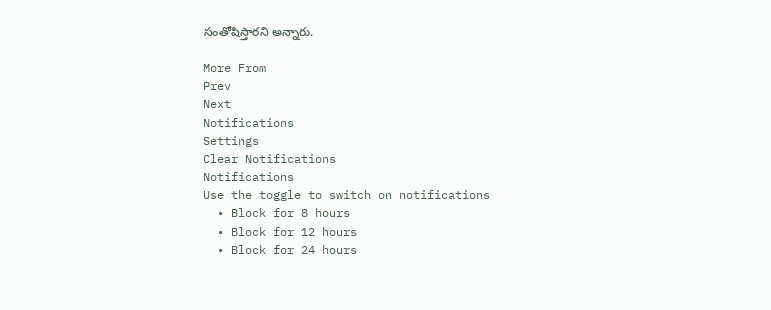సంతోషిస్తారని అన్నారు.

More From
Prev
Next
Notifications
Settings
Clear Notifications
Notifications
Use the toggle to switch on notifications
  • Block for 8 hours
  • Block for 12 hours
  • Block for 24 hours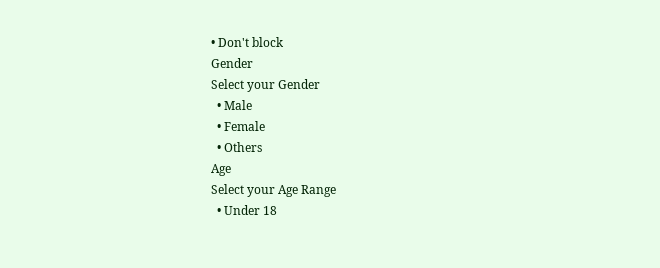• Don't block
Gender
Select your Gender
  • Male
  • Female
  • Others
Age
Select your Age Range
  • Under 18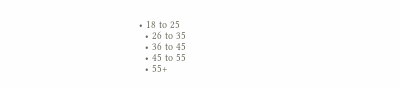• 18 to 25
  • 26 to 35
  • 36 to 45
  • 45 to 55
  • 55+